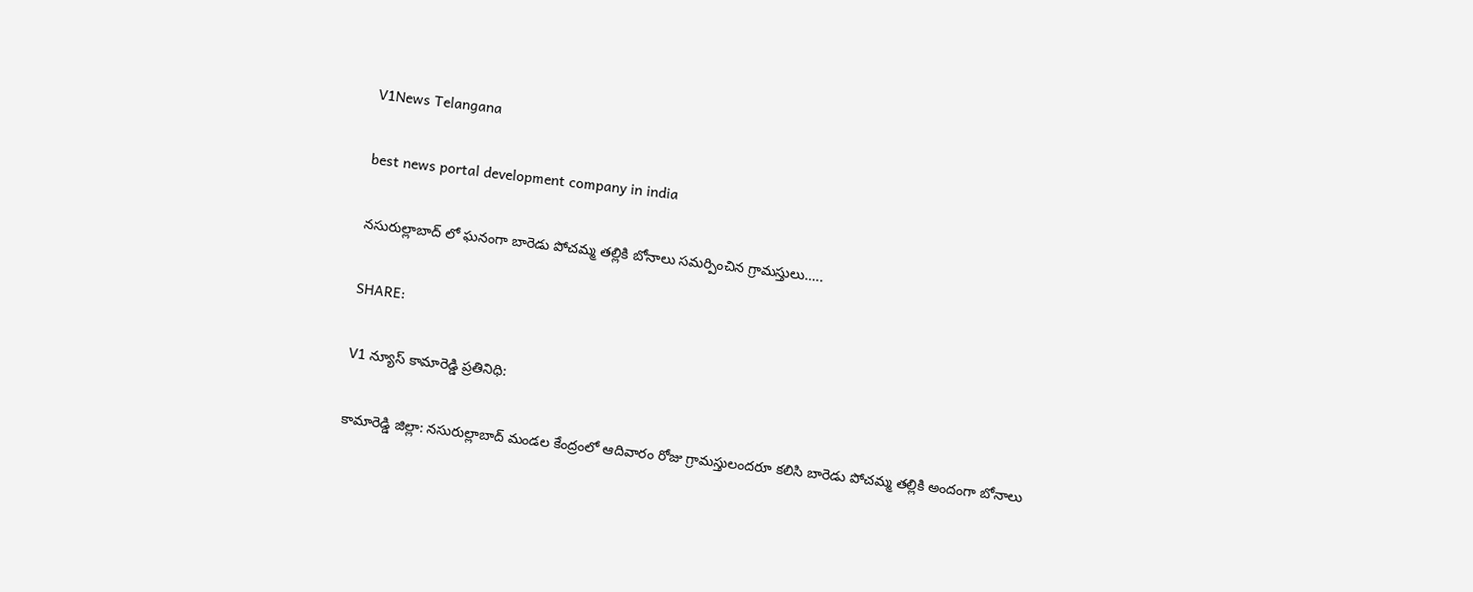V1News Telangana

best news portal development company in india

నసురుల్లాబాద్ లో ఘనంగా బారెడు పోచమ్మ తల్లికి బోనాలు సమర్పించిన గ్రామస్తులు…..

SHARE:

V1 న్యూస్ కామారెడ్డి ప్రతినిధి:

కామారెడ్డి జిల్లా: నసురుల్లాబాద్ మండల కేంద్రంలో ఆదివారం రోజు గ్రామస్తులందరూ కలిసి బారెడు పోచమ్మ తల్లికి అందంగా బోనాలు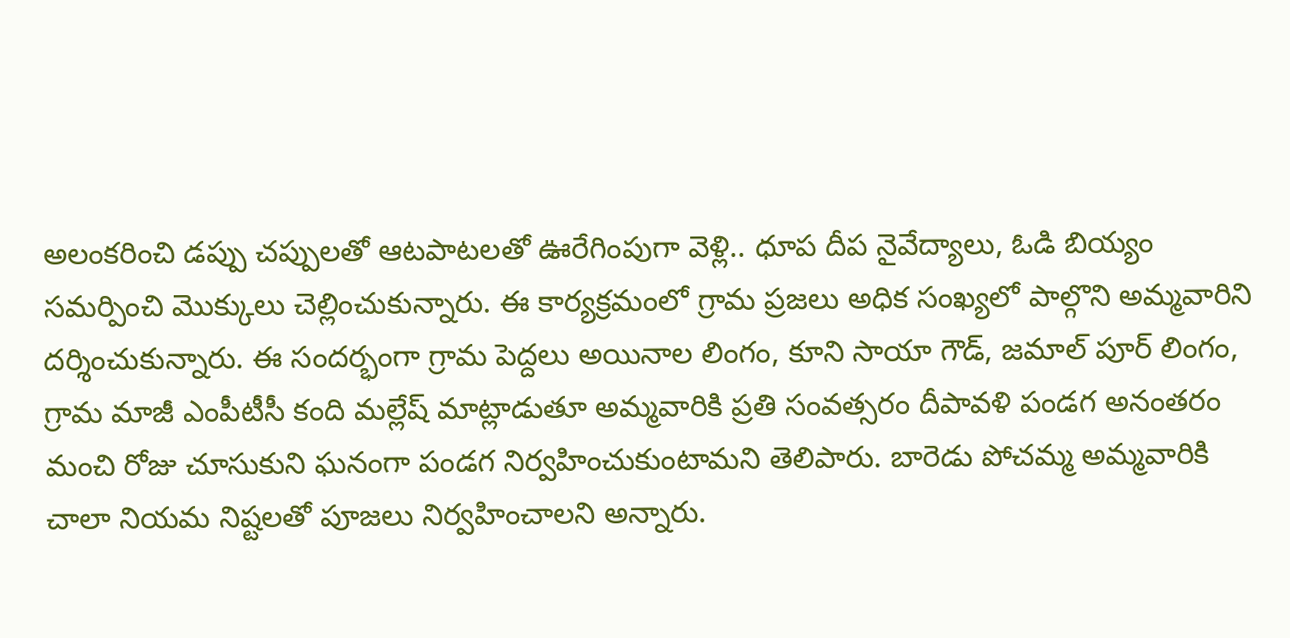అలంకరించి డప్పు చప్పులతో ఆటపాటలతో ఊరేగింపుగా వెళ్లి.. ధూప దీప నైవేద్యాలు, ఓడి బియ్యం సమర్పించి మొక్కులు చెల్లించుకున్నారు. ఈ కార్యక్రమంలో గ్రామ ప్రజలు అధిక సంఖ్యలో పాల్గొని అమ్మవారిని దర్శించుకున్నారు. ఈ సందర్భంగా గ్రామ పెద్దలు అయినాల లింగం, కూని సాయా గౌడ్, జమాల్ పూర్ లింగం, గ్రామ మాజీ ఎంపీటీసీ కంది మల్లేష్ మాట్లాడుతూ అమ్మవారికి ప్రతి సంవత్సరం దీపావళి పండగ అనంతరం మంచి రోజు చూసుకుని ఘనంగా పండగ నిర్వహించుకుంటామని తెలిపారు. బారెడు పోచమ్మ అమ్మవారికి చాలా నియమ నిష్టలతో పూజలు నిర్వహించాలని అన్నారు.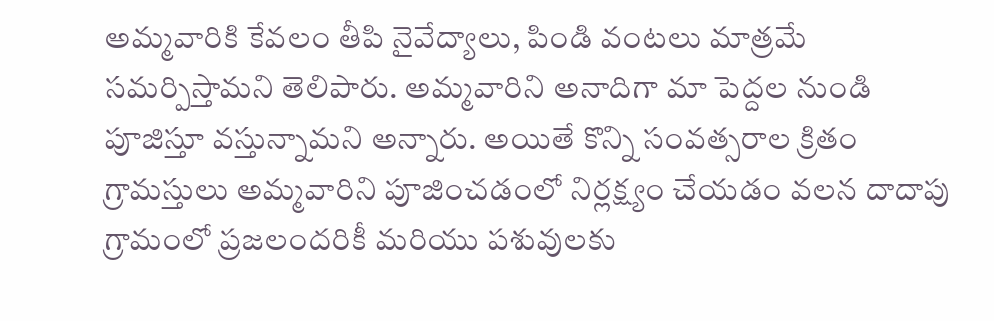అమ్మవారికి కేవలం తీపి నైవేద్యాలు, పిండి వంటలు మాత్రమే సమర్పిస్తామని తెలిపారు. అమ్మవారిని అనాదిగా మా పెద్దల నుండి పూజిస్తూ వస్తున్నామని అన్నారు. అయితే కొన్ని సంవత్సరాల క్రితం గ్రామస్తులు అమ్మవారిని పూజించడంలో నిర్లక్ష్యం చేయడం వలన దాదాపు గ్రామంలో ప్రజలందరికీ మరియు పశువులకు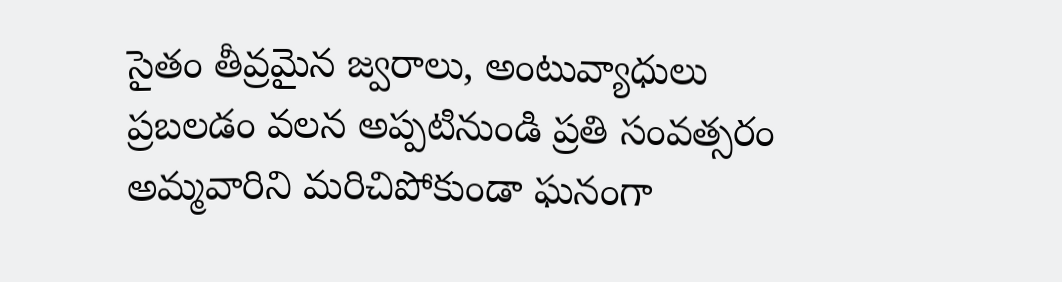సైతం తీవ్రమైన జ్వరాలు, అంటువ్యాధులు ప్రబలడం వలన అప్పటినుండి ప్రతి సంవత్సరం అమ్మవారిని మరిచిపోకుండా ఘనంగా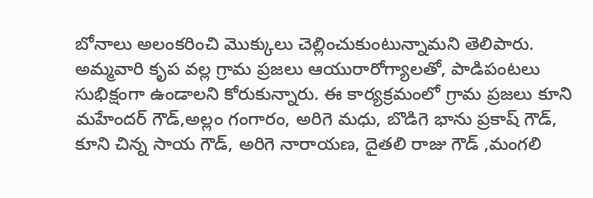బోనాలు అలంకరించి మొక్కులు చెల్లించుకుంటున్నామని తెలిపారు. అమ్మవారి కృప వల్ల గ్రామ ప్రజలు ఆయురారోగ్యాలతో, పాడిపంటలు సుభిక్షంగా ఉండాలని కోరుకున్నారు. ఈ కార్యక్రమంలో గ్రామ ప్రజలు కూని మహేందర్ గౌడ్,అల్లం గంగారం, అరిగె మధు, బొడిగె భాను ప్రకాష్ గౌడ్, కూని చిన్న సాయ గౌడ్, అరిగె నారాయణ, దైతలి రాజు గౌడ్ ,మంగలి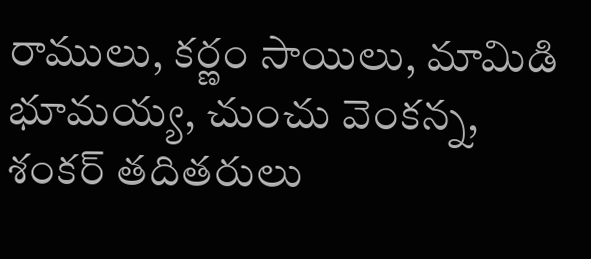రాములు, కర్ణం సాయిలు, మామిడి భూమయ్య, చుంచు వెంకన్న, శంకర్ తదితరులు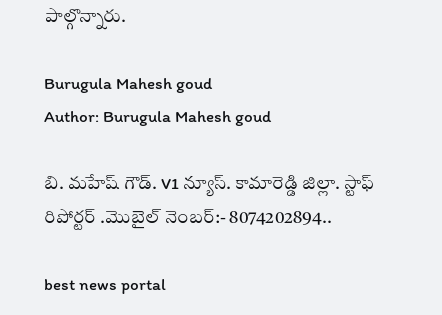పాల్గొన్నారు.

Burugula Mahesh goud
Author: Burugula Mahesh goud

బి. మహేష్ గౌడ్. V1 న్యూస్. కామారెడ్డి జిల్లా. స్టాఫ్ రిపోర్టర్ .మొబైల్ నెంబర్:- 8074202894..

best news portal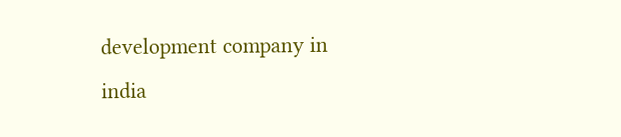development company in india